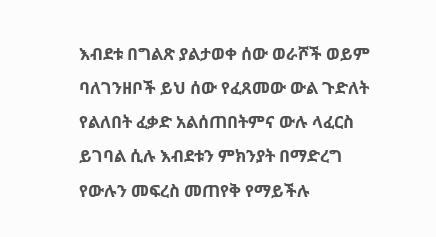እብደቱ በግልጽ ያልታወቀ ሰው ወራሾች ወይም ባለገንዘቦች ይህ ሰው የፈጸመው ውል ጉድለት የልለበት ፈቃድ አልሰጠበትምና ውሉ ላፈርስ ይገባል ሲሉ እብደቱን ምክንያት በማድረግ የውሉን መፍረስ መጠየቅ የማይችሉ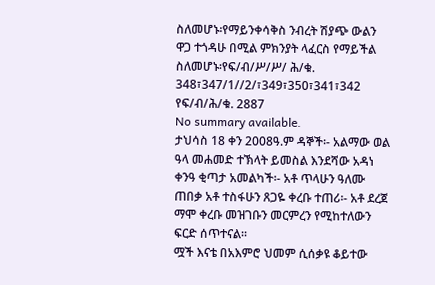ስለመሆኑ፡የማይንቀሳቅስ ንብረት ሽያጭ ውልን ዋጋ ተጎዳሁ በሚል ምክንያት ላፈርስ የማይችል ስለመሆኑ፡የፍ/ብ/ሥ/ሥ/ ሕ/ቁ. 348፣347/1//2/፣349፣350፣341፣342 የፍ/ብ/ሕ/ቁ. 2887
No summary available.
ታህሳስ 18 ቀን 2008ዓ.ም ዳኞች፡- አልማው ወል ዓላ መሐመድ ተኽላት ይመስል እንደሻው አዳነ ቀንዓ ቂጣታ አመልካች፡- አቶ ጥላሁን ዓለሙ ጠበቃ አቶ ተስፋሁን ጸጋዬ ቀረቡ ተጠሪ፡- አቶ ደረጀ ማሞ ቀረቡ መዝገቡን መርምረን የሚከተለውን ፍርድ ሰጥተናል።
ሟች እናቴ በአእምሮ ህመም ሲሰቃዩ ቆይተው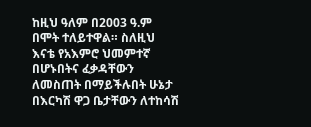ከዚህ ዓለም በ2003 ዓ.ም በሞት ተለይተዋል። ስለዚህ እናቴ የአእምሮ ህመምተኛ በሆኑበትና ፈቃዳቸውን ለመስጠት በማይችሉበት ሁኔታ በእርካሽ ዋጋ ቤታቸውን ለተከሳሽ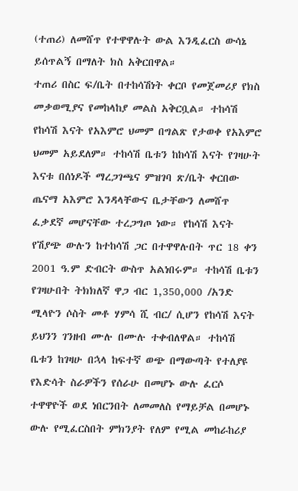(ተጠሪ) ለመሸጥ የተዋዋሉት ውል እንዲፈርስ ውሳኔ ይሰጥልኝ በማለት ክስ አቅርበዋል።
ተጠሪ በስር ፍ/ቤት በተከሳሽነት ቀርቦ የመጀመሪያ የክስ መቃወሚያና የመከላከያ መልስ አቅርቧል። ተከሳሽ የከሳሽ እናት የአእምሮ ህመም በግልጽ የታወቀ የአእምሮ ህመም አይደለም። ተከሳሽ ቤቱን ከከሳሽ እናት የገዛሁት እናቱ በሰነዶች ማረጋገጫና ምዝገባ ጽ/ቤት ቀርበው ጤናማ አእምሮ እንዳላቸውና ቤታቸውን ለመሸጥ ፈቃደኛ መሆናቸው ተረጋግጦ ነው። የከሳሽ እናት የሽያጭ ውሉን ከተከሳሽ ጋር በተዋዋሉበት ጥር 18 ቀን 2001 ዓ.ም ድብርት ውስጥ አልነበሩም። ተከሳሽ ቤቱን የገዛሁበት ትክክለኛ ዋጋ ብር 1,350,000 /አንድ ሚላዮን ሶስት መቶ ሃምሳ ሺ ብር/ ሲሆን የከሳሽ እናት ይህንን ገንዘብ ሙሉ በሙሉ ተቀብለዋል። ተከሳሽ ቤቱን ከገዛሁ በኋላ ከፍተኛ ወጭ በማውጣት የተለያዩ የእድሳት ስራዎችን የሰራሁ በመሆኑ ውሉ ፈርሶ ተዋዋዮች ወደ ነበርንበት ለመመለስ የማይቻል በመሆኑ ውሉ የሚፈርስበት ምክንያት የለም የሚል መከራከሪያ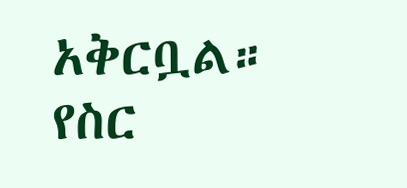አቅርቧል።
የስር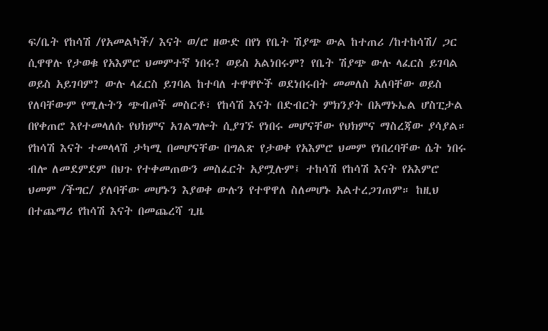ፍ/ቤት የከሳሽ /የአመልካች/ እናት ወ/ሮ ዘውድ በየነ የቤት ሽያጭ ውል ከተጠሪ /ከተከሳሽ/ ጋር ሲዋዋሉ የታወቁ የአእምሮ ህመምተኛ ነበሩ? ወይስ አልነበሩም? የቤት ሽያጭ ውሉ ላፈርስ ይገባል ወይስ አይገባም? ውሉ ላፈርስ ይገባል ከተባለ ተዋዋዮች ወደነበሩበት መመለስ አለባቸው ወይስ የለባቸውም የሚሉትን ጭብጦች መስርቶ፣ የከሳሽ እናት በድብርት ምክንያት በአማኑኤል ሆስፒታል በየቀጠሮ እየተመላለሱ የህክምና አገልግሎት ሲያገኙ የነበሩ መሆናቸው የህክምና ማስረጃው ያሳያል። የከሳሽ እናት ተመላላሽ ታካሚ በመሆናቸው በግልጽ የታወቀ የአእምሮ ህመም የነበረባቸው ሴት ነበሩ ብሎ ለመደምደም በህጉ የተቀመጠውን መስፈርት አያሟሉም፤ ተከሳሽ የከሳሽ እናት የአእምሮ ህመም /ችግር/ ያለባቸው መሆኑን እያወቀ ውሉን የተዋዋለ ስለመሆኑ አልተረጋገጠም። ከዚህ በተጨማሪ የከሳሽ እናት በመጨረሻ ጊዜ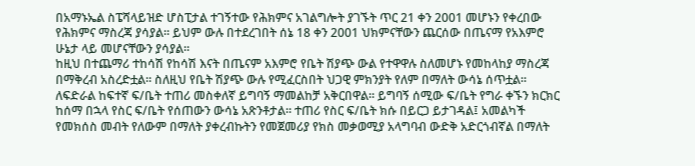በአማኑኤል ስፔሻላይዝድ ሆስፒታል ተገኝተው የሕክምና አገልግሎት ያገኙት ጥር 21 ቀን 2001 መሆኑን የቀረበው የሕክምና ማስረጃ ያሳያል። ይህም ውሉ በተደረገበት ሰኔ 18 ቀን 2001 ህክምናቸውን ጨርሰው በጤናማ የአእምሮ ሁኔታ ላይ መሆናቸውን ያሳያል።
ከዚህ በተጨማሪ ተከሳሽ የከሳሽ እናት በጤናም አእምሮ የቤት ሽያጭ ውል የተዋዋሉ ስለመሆኑ የመከላከያ ማስረጃ በማቅረብ አስረድቷል። ስለዚህ የቤት ሽያጭ ውሉ የሚፈርስበት ህጋዊ ምክንያት የለም በማለት ውሳኔ ሰጥቷል።
ለፍድራል ከፍተኛ ፍ/ቤት ተጠሪ መስቀለኛ ይግባኝ ማመልከቻ አቅርበዋል። ይግባኝ ሰሚው ፍ/ቤት የግራ ቀኙን ክርክር ከሰማ በኋላ የስር ፍ/ቤት የሰጠውን ውሳኔ አጽንቶታል። ተጠሪ የስር ፍ/ቤት ክሱ በይርጋ ይታገዳል፤ አመልካች የመክሰስ መብት የለውም በማለት ያቀረብኩትን የመጀመሪያ የክስ መቃወሚያ አላግባብ ውድቅ አድርጎብኛል በማለት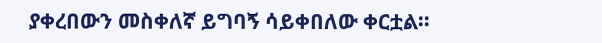ያቀረበውን መስቀለኛ ይግባኝ ሳይቀበለው ቀርቷል።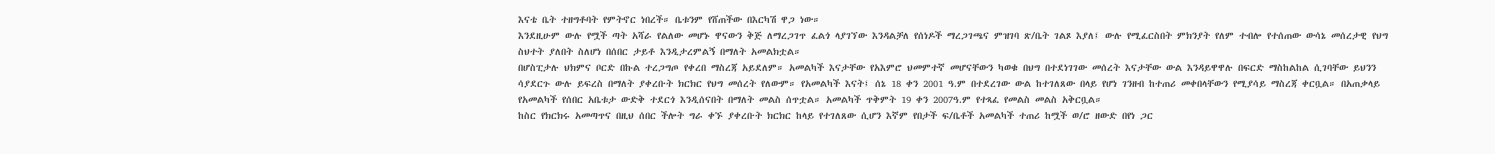እናቴ ቤት ተዘግቶባት የምትኖር ነበረች። ቤቱንም የሸጠችው በእርካሽ ዋጋ ነው።
እንደዚሁም ውሉ የሟች ጣት አሻራ የልለው መሆኑ ዋናውን ቅጅ ለማረጋገጥ ፈልጎ ላያገኘው እንዳልቻለ የሰነዶች ማረጋገጫና ምዝገባ ጽ/ቤት ገልጾ እያለ፤ ውሉ የሚፈርስበት ምክንያት የለም ተብሎ የተሰጠው ውሳኔ መሰረታዊ የህግ ስህተት ያለበት ስለሆነ በሰበር ታይቶ እንዲታረምልኝ በማለት አመልክቷል።
በሆስፒታሉ ህክምና ቦርድ በኩል ተረጋግጦ የቀረበ ማስረጃ አይደለም። አመልካች እናታቸው የአእምሮ ህመምተኛ መሆናቸውን ካወቁ በህግ በተደነገገው መሰረት እናታቸው ውል እንዳይዋዋሉ በፍርድ ማስከልከል ሲገባቸው ይህንን ሳያደርጉ ውሉ ይፍረስ በማለት ያቀረቡት ክርክር የህግ መሰረት የለውም። የአመልካች እናት፤ ሰኔ 18 ቀን 2001 ዓ.ም በተደረገው ውል ከተገለጸው በላይ የሆነ ገንዘብ ከተጠሪ መቀበላቸውን የሚያሳይ ማስረጃ ቀርቧል። በአጠቃላይ የአመልካች የሰበር አቤቱታ ውድቅ ተደርጎ እንዲሰናበት በማለት መልስ ሰጥቷል። አመልካች ጥቅምት 19 ቀን 2007ዓ.ም የተጻፈ የመልስ መልስ አቅርቧል።
ከስር የክርክሩ አመጣጥና በዚህ ሰበር ችሎት ግራ ቀኙ ያቀረቡት ክርክር ከላይ የተገለጸው ሲሆን እኛም የበታች ፍ/ቤቶች አመልካች ተጠሪ ከሟች ወ/ሮ ዘውድ በየነ ጋር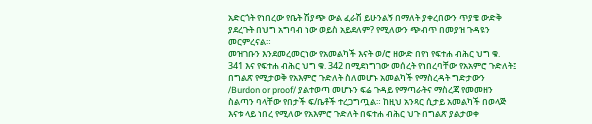አድርጎት የነበረው የቤት ሽያጭ ውል ፈራሽ ይሁንልኝ በማለት ያቀረበውን ጥያቄ ውድቅ ያደረጉት በህግ አግባብ ነው ወይስ አይደለም? የሚለውን ጭብጥ በመያዝ ጉዳዩን መርምረናል።
መዝገቡን እንደመረመርነው የአመልካች እናት ወ/ሮ ዘውድ በየነ የፍተሐ ብሕር ህግ ቁ.
341 እና የፍተሐ ብሕር ህግ ቁ. 342 በሚደነግገው መሰረት የነበረባቸው የአአምሮ ጉድለት፤ በግልጽ የሚታወቅ የአእምሮ ጉድለት ስለመሆኑ አመልካች የማስረዳት ግድታውን /Burdon or proof/ ያልተወጣ መሆኑን ፍሬ ጉዳይ የማጣራትና ማስረጃ የመመዘን ስልጣን ባላቸው የበታች ፍ/ቤቶች ተረጋግጧል። ከዚህ አንጻር ሲታይ አመልካች በወላጅ እናቱ ላይ ነበረ የሚለው የአእምሮ ጉድለት በፍተሐ ብሕር ህጉ በግልጽ ያልታወቀ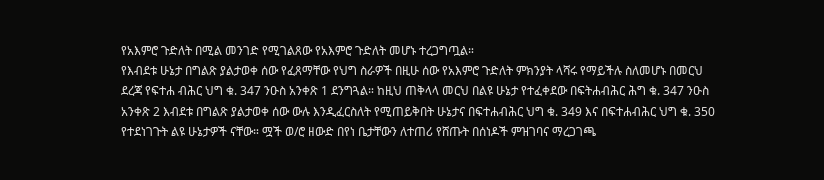የአእምሮ ጉድለት በሚል መንገድ የሚገልጸው የአእምሮ ጉድለት መሆኑ ተረጋግጧል።
የእብደቱ ሁኔታ በግልጽ ያልታወቀ ሰው የፈጸማቸው የህግ ስራዎች በዚሁ ሰው የአእምሮ ጉድለት ምክንያት ላሻሩ የማይችሉ ስለመሆኑ በመርህ ደረጃ የፍተሐ ብሕር ህግ ቁ. 347 ንዑስ አንቀጽ 1 ደንግጓል። ከዚህ ጠቅላላ መርህ በልዩ ሁኔታ የተፈቀደው በፍትሐብሕር ሕግ ቁ. 347 ንዑስ አንቀጽ 2 እብደቱ በግልጽ ያልታወቀ ሰው ውሉ እንዲፈርስለት የሚጠይቅበት ሁኔታና በፍተሐብሕር ህግ ቁ. 349 እና በፍተሐብሕር ህግ ቁ. 350 የተደነገጉት ልዩ ሁኔታዎች ናቸው። ሟች ወ/ሮ ዘውድ በየነ ቤታቸውን ለተጠሪ የሸጡት በሰነዶች ምዝገባና ማረጋገጫ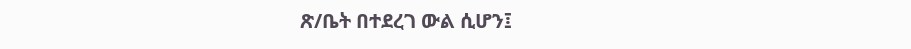ጽ/ቤት በተደረገ ውል ሲሆን፤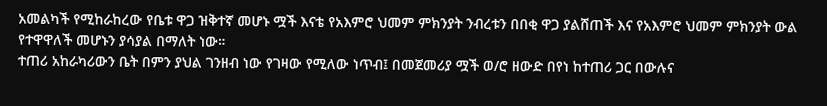አመልካች የሚከራከረው የቤቱ ዋጋ ዝቅተኛ መሆኑ ሟች እናቴ የአእምሮ ህመም ምክንያት ንብረቱን በበቂ ዋጋ ያልሸጠች እና የአእምሮ ህመም ምክንያት ውል የተዋዋለች መሆኑን ያሳያል በማለት ነው።
ተጠሪ አከራካሪውን ቤት በምን ያህል ገንዘብ ነው የገዛው የሚለው ነጥብ፤ በመጀመሪያ ሟች ወ/ሮ ዘውድ በየነ ከተጠሪ ጋር በውሉና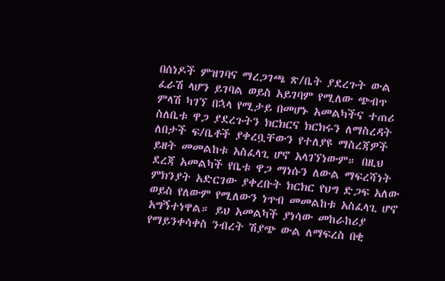በሰነዶች ምዝገባና ማረጋገጫ ጽ/ቤት ያደረጉት ውል ፈራሽ ላሆን ይገባል ወይስ አይገባም የሚለው ጭብጥ ምላሽ ካገኘ በኋላ የሚታይ በመሆኑ አመልካችና ተጠሪ ስለቤቱ ዋጋ ያደረጉትን ክርክርና ክርክሩን ለማስረዳት ለበታች ፍ/ቤቶች ያቀረቧቸውን የተለያዩ ማስረጃዎች ይዘት መመልከቱ አስፈላጊ ሆኖ አላገኘነውም። በዚህ ደረጃ አመልካች የቤቱ ዋጋ ማነሱን ለውል ማፍረሻነት ምክንያት አድርገው ያቀረቡት ክርክር የህግ ድጋፍ አለው ወይስ የለውም የሚለውን ነጥብ መመልከቱ አስፈላጊ ሆኖ አግኝተነዋል። ይህ አመልካች ያነሳው መከራከሪያ የማይንቀሳቀስ ንብረት ሽያጭ ውል ለማፍረስ በቂ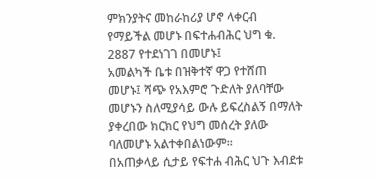ምክንያትና መከራከሪያ ሆኖ ላቀርብ የማይችል መሆኑ በፍተሐብሕር ህግ ቁ. 2887 የተደነገገ በመሆኑ፤
አመልካች ቤቱ በዝቅተኛ ዋጋ የተሸጠ መሆኑ፤ ሻጭ የአእምሮ ጉድለት ያለባቸው መሆኑን ስለሚያሳይ ውሉ ይፍረስልኝ በማለት ያቀረበው ክርክር የህግ መሰረት ያለው ባለመሆኑ አልተቀበልነውም።
በአጠቃላይ ሲታይ የፍተሐ ብሕር ህጉ እብደቱ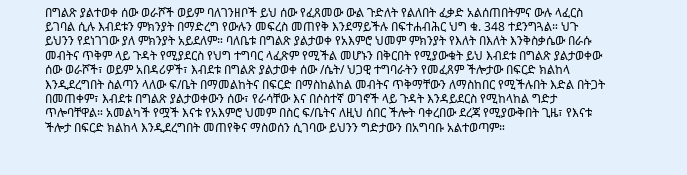በግልጽ ያልተወቀ ሰው ወራሾች ወይም ባለገንዘቦች ይህ ሰው የፈጸመው ውል ጉድለት የልለበት ፈቃድ አልሰጠበትምና ውሉ ላፈርስ ይገባል ሲሉ እብደቱን ምክንያት በማድረግ የውሉን መፍረስ መጠየቅ እንደማይችሉ በፍተሐብሕር ህግ ቁ. 348 ተደንግጓል። ህጉ ይህንን የደነገገው ያለ ምክንያት አይደለም። ባለቤቱ በግልጽ ያልታወቀ የአእምሮ ህመም ምክንያት የእለት በእለት እንቅስቃሴው በራሱ መብትና ጥቅም ላይ ጉዳት የሚያደርስ የህግ ተግባር ላፈጽም የሚችል መሆኑን በቅርበት የሚያውቁት ይህ እብደቱ በግልጽ ያልታወቀው ሰው ወራሾች፣ ወይም አበዳሪዎች፣ እብደቱ በግልጽ ያልታወቀ ሰው /ሴት/ ህጋዊ ተግባራትን የመፈጸም ችሎታው በፍርድ ክልከላ እንዲደረግበት ስልጣን ላለው ፍ/ቤት በማመልከትና በፍርድ በማስከልከል መብትና ጥቅማቸውን ለማስከበር የሚችሉበት እድል በትጋት በመጠቀም፣ እብደቱ በግልጽ ያልታወቀውን ሰው፣ የራሳቸው እና በሶስተኛ ወገኖች ላይ ጉዳት እንዳይደርስ የሚከላከል ግድታ ጥሎባቸዋል። አመልካች የሟች እናቱ የአእምሮ ህመም በስር ፍ/ቤትና ለዚህ ሰበር ችሎት ባቀረበው ደረጃ የሚያውቅበት ጊዜ፣ የእናቱ ችሎታ በፍርድ ክልከላ እንዲደረግበት መጠየቅና ማስወሰን ሲገባው ይህንን ግድታውን በአግባቡ አልተወጣም።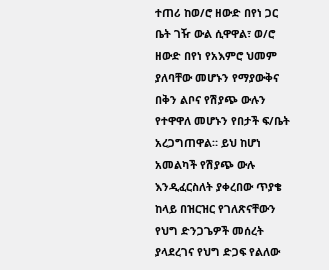ተጠሪ ከወ/ሮ ዘውድ በየነ ጋር ቤት ገዥ ውል ሲዋዋል፣ ወ/ሮ ዘውድ በየነ የአእምሮ ህመም ያለባቸው መሆኑን የማያውቅና በቅን ልቦና የሽያጭ ውሉን የተዋዋለ መሆኑን የበታች ፍ/ቤት አረጋግጠዋል። ይህ ከሆነ አመልካች የሽያጭ ውሉ እንዲፈርስለት ያቀረበው ጥያቄ ከላይ በዝርዝር የገለጽናቸውን የህግ ድንጋጌዎች መሰረት ያላደረገና የህግ ድጋፍ የልለው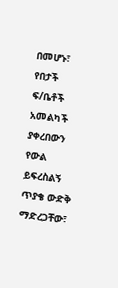በመሆኑ፣ የበታች ፍ/ቤቶች አመልካች ያቀረበውን የውል ይፍረስልኝ ጥያቄ ውድቅ ማድረጋቸው፣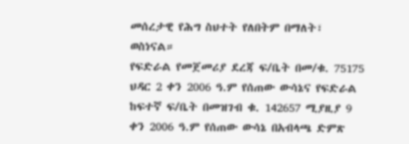መሰረታዊ የሕግ ስህተት የለበትም በማለት፣ ወስነናል።
የፍድራል የመጀመሪያ ደረጃ ፍ/ቤት በመ/ቁ. 75175 ህዳር 2 ቀን 2006 ዓ.ም የሰጠው ውሳኔና የፍድራል ከፍተኛ ፍ/ቤት በመዝገብ ቁ. 142657 ሚያዚያ 9 ቀን 2006 ዓ.ም የሰጠው ውሳኔ በአብላጫ ድምጽ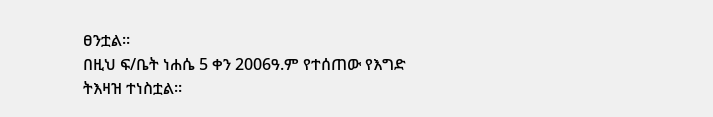ፀንቷል።
በዚህ ፍ/ቤት ነሐሴ 5 ቀን 2006ዓ.ም የተሰጠው የእግድ ትእዛዝ ተነስቷል።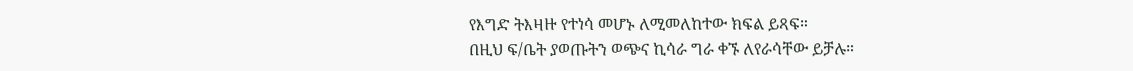የእግድ ትእዛዙ የተነሳ መሆኑ ለሚመለከተው ክፍል ይጻፍ።
በዚህ ፍ/ቤት ያወጡትን ወጭና ኪሳራ ግራ ቀኙ ለየራሳቸው ይቻሉ።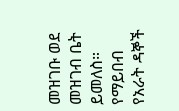መዝገቡ ወደ መዝገብ ቤት ይመለስ። የማይበብ የአራት ዳኞች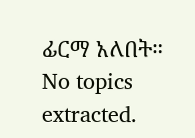ፊርማ አለበት።
No topics extracted.